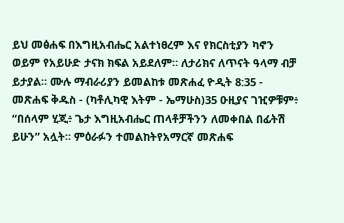ይህ መፅሐፍ በእግዚአብሔር አልተነፀረም እና የክርስቲያን ካኖን ወይም የአይሁድ ታናክ ክፍል አይደለም። ለታሪክና ለጥናት ዓላማ ብቻ ይታያል። ሙሉ ማብራሪያን ይመልከቱ መጽሐፈ ዮዲት 8:35 - መጽሐፍ ቅዱስ - (ካቶሊካዊ እትም - ኤማሁስ)35 ዑዚያና ገዢዎቹም፥ “በሰላም ሂጂ፥ ጌታ እግዚአብሔር ጠላቶቻችንን ለመቀበል በፊትሽ ይሁን” አሏት። ምዕራፉን ተመልከትየአማርኛ መጽሐፍ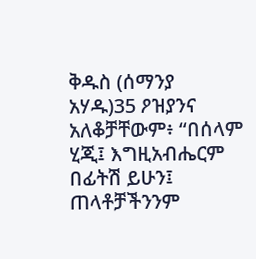ቅዱስ (ሰማንያ አሃዱ)35 ዖዝያንና አለቆቻቸውም፥ “በሰላም ሂጂ፤ እግዚአብሔርም በፊትሽ ይሁን፤ ጠላቶቻችንንም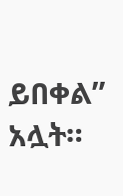ይበቀል” አሏት።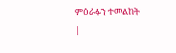ምዕራፉን ተመልከት |